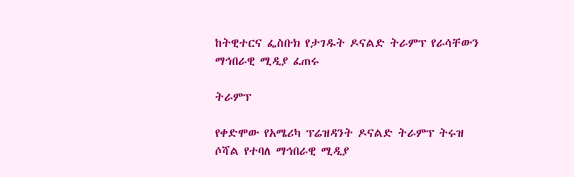ከትዊተርና ፌስቡክ የታገዱት ዶናልድ ትራምፕ የራሳቸውን ማኅበራዊ ሚዲያ ፈጠሩ

ትራምፕ

የቀድሞው የአሜሪካ ፕሬዝዳንት ዶናልድ ትራምፕ ትሩዝ ሶሻል የተባለ ማኅበራዊ ሚዲያ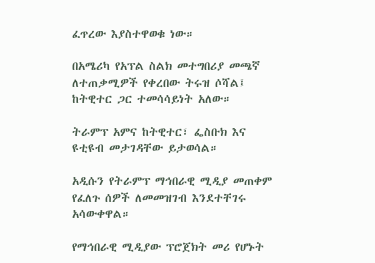ፈጥረው እያስተዋወቁ ነው።

በአሜሪካ የአፕል ስልክ መተግበሪያ መጫኛ ለተጠቃሚዎች የቀረበው ትሩዝ ሶሻል፤ ከትዊተር ጋር ተመሳሳይነት አለው።

ትራምፕ አምና ከትዊተር፣ ፌስቡክ እና ዩቲዩብ መታገዳቸው ይታወሳል።

አዲሱን የትራምፕ ማኅበራዊ ሚዲያ መጠቀም የፈለጉ ሰዎች ለመመዝገብ እንደተቸገሩ አሳውቀዋል።

የማኅበራዊ ሚዲያው ፕሮጀክት መሪ የሆኑት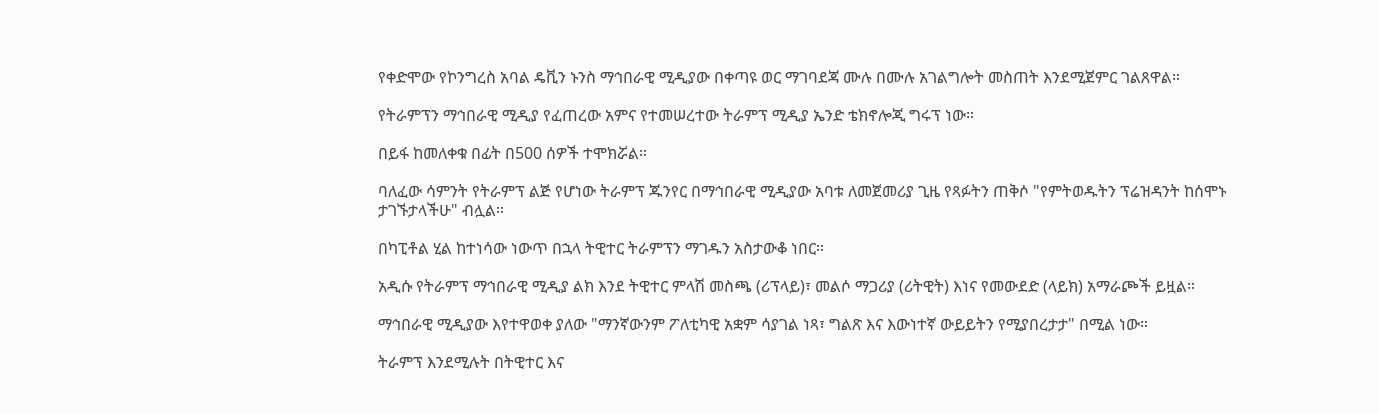የቀድሞው የኮንግረስ አባል ዴቪን ኑንስ ማኅበራዊ ሚዲያው በቀጣዩ ወር ማገባደጃ ሙሉ በሙሉ አገልግሎት መስጠት እንደሚጀምር ገልጸዋል።

የትራምፕን ማኅበራዊ ሚዲያ የፈጠረው አምና የተመሠረተው ትራምፕ ሚዲያ ኤንድ ቴክኖሎጂ ግሩፕ ነው።

በይፋ ከመለቀቁ በፊት በ500 ሰዎች ተሞክሯል።

ባለፈው ሳምንት የትራምፕ ልጅ የሆነው ትራምፕ ጁንየር በማኅበራዊ ሚዲያው አባቱ ለመጀመሪያ ጊዜ የጻፉትን ጠቅሶ "የምትወዱትን ፕሬዝዳንት ከሰሞኑ ታገኙታላችሁ" ብሏል።

በካፒቶል ሂል ከተነሳው ነውጥ በኋላ ትዊተር ትራምፕን ማገዱን አስታውቆ ነበር።

አዲሱ የትራምፕ ማኅበራዊ ሚዲያ ልክ እንደ ትዊተር ምላሽ መስጫ (ሪፕላይ)፣ መልሶ ማጋሪያ (ሪትዊት) እነና የመውደድ (ላይክ) አማራጮች ይዟል።

ማኅበራዊ ሚዲያው እየተዋወቀ ያለው "ማንኛውንም ፖለቲካዊ አቋም ሳያገል ነጻ፣ ግልጽ እና እውነተኛ ውይይትን የሚያበረታታ" በሚል ነው።

ትራምፕ እንደሚሉት በትዊተር እና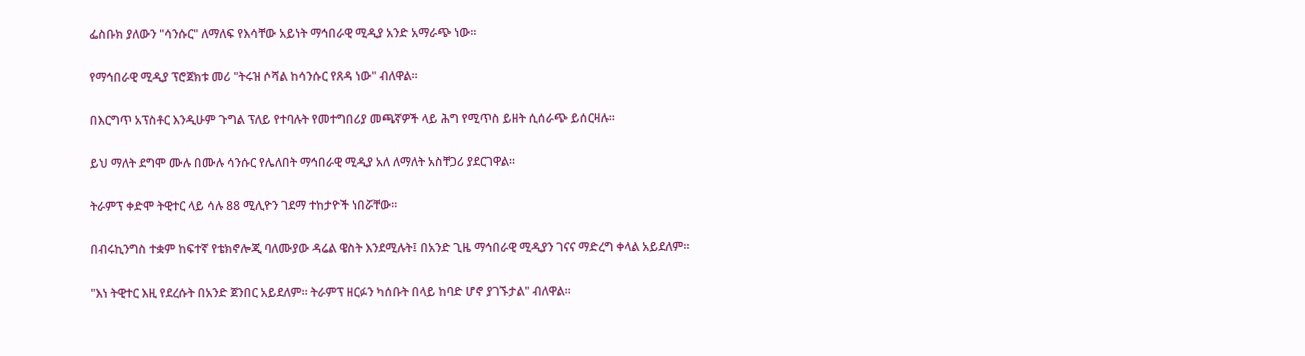ፌስቡክ ያለውን "ሳንሱር" ለማለፍ የእሳቸው አይነት ማኅበራዊ ሚዲያ አንድ አማራጭ ነው።

የማኅበራዊ ሚዲያ ፕሮጀክቱ መሪ "ትሩዝ ሶሻል ከሳንሱር የጸዳ ነው" ብለዋል።

በእርግጥ አፕስቶር እንዲሁም ጉግል ፕለይ የተባሉት የመተግበሪያ መጫኛዎች ላይ ሕግ የሚጥስ ይዘት ሲሰራጭ ይሰርዛሉ።

ይህ ማለት ደግሞ ሙሉ በሙሉ ሳንሱር የሌለበት ማኅበራዊ ሚዲያ አለ ለማለት አስቸጋሪ ያደርገዋል።

ትራምፕ ቀድሞ ትዊተር ላይ ሳሉ 88 ሚሊዮን ገደማ ተከታዮች ነበሯቸው።

በብሩኪንግስ ተቋም ከፍተኛ የቴክኖሎጂ ባለሙያው ዳሬል ዌስት እንደሚሉት፤ በአንድ ጊዜ ማኅበራዊ ሚዲያን ገናና ማድረግ ቀላል አይደለም።

"እነ ትዊተር እዚ የደረሱት በአንድ ጀንበር አይደለም። ትራምፕ ዘርፉን ካሰቡት በላይ ከባድ ሆኖ ያገኙታል" ብለዋል።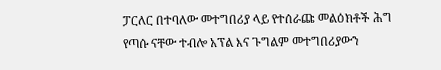ፓርለር በተባለው መተግበሪያ ላይ የተሰራጩ መልዕክቶች ሕግ የጣሱ ናቸው ተብሎ አፕል እና ጉግልም መተግበሪያውን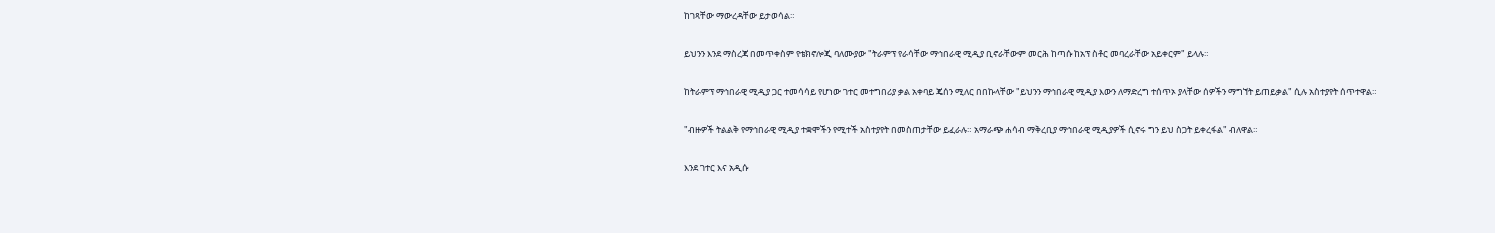ከገጻቸው ማውረዳቸው ይታወሳል።

ይህንን እንደ ማስረጃ በመጥቀስም የቴክኖሎጂ ባለሙያው "ትራምፕ የራሳቸው ማኅበራዊ ሚዲያ ቢኖራቸውም መርሕ ከጣሱ ከአፕ ስቶር መባረራቸው አይቀርም" ይላሉ።

ከትራምፕ ማኅበራዊ ሚዲያ ጋር ተመሳሳይ የሆነው ገተር መተግበሪያ ቃል አቀባይ ጄሰን ሚለር በበኩላቸው "ይህንን ማኅበራዊ ሚዲያ እውን ለማድረግ ተሰጥኦ ያላቸው ሰዎችን ማግኘት ይጠይቃል" ሲሉ አስተያየት ሰጥተዋል።

"ብዙዎች ትልልቅ የማኅበራዊ ሚዲያ ተቋሞችን የሚተች አስተያየት በመስጠታቸው ይፈራሉ። አማራጭ ሐሳብ ማቅረቢያ ማኅበራዊ ሚዲያዎች ሲኖሩ ግን ይህ ስጋት ይቀረፋል" ብለዋል።

እንደ ገተር እና አዲሱ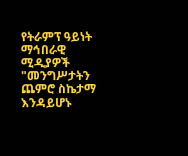የትራምፕ ዓይነት ማኅበራዊ ሚዲያዎች "መንግሥታትን ጨምሮ ስኬታማ እንዳይሆኑ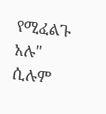የሚፈልጉ አሉ" ሲሉም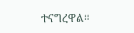ተናግረዋል።